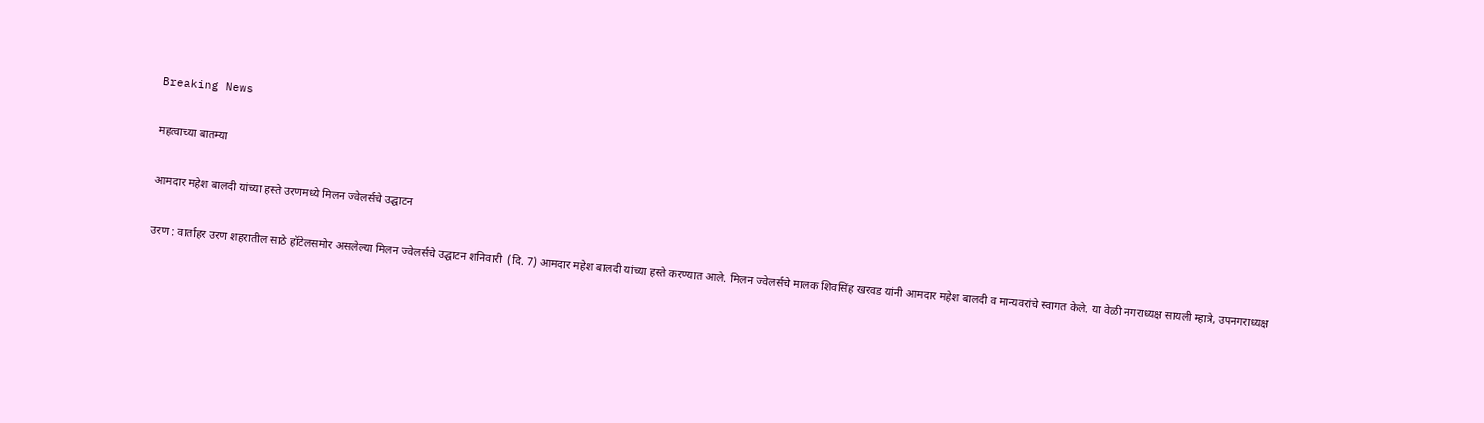Breaking News

महत्वाच्या बातम्या

आमदार महेश बालदी यांच्या हस्ते उरणमध्ये मिलन ज्वेलर्सचे उद्घाटन

उरण : वार्ताहर उरण शहरातील साठे हॉटेलसमोर असलेल्या मिलन ज्वेलर्सचे उद्घाटन शनिवारी  (दि. 7) आमदार महेश बालदी यांच्या हस्ते करण्यात आले. मिलन ज्वेलर्सचे मालक शिवसिंह खरवड यांनी आमदार महेश बालदी व मान्यवरांचे स्वागत केले. या वेळी नगराध्यक्ष सायली म्हात्रे, उपनगराध्यक्ष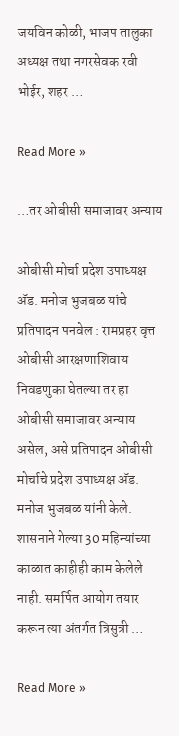जयविन कोळी, भाजप तालुका अध्यक्ष तथा नगरसेवक रवी भोईर, शहर …

Read More »

…तर ओबीसी समाजावर अन्याय

ओबीसी मोर्चा प्रदेश उपाध्यक्ष अ‍ॅड. मनोज भुजबळ यांचे प्रतिपादन पनवेल : रामप्रहर वृत्त ओबीसी आरक्षणाशिवाय निवडणुका घेतल्या तर हा ओबीसी समाजावर अन्याय असेल, असे प्रतिपादन ओबीसी मोर्चाचे प्रदेश उपाध्यक्ष अ‍ॅड. मनोज भुजबळ यांनी केले. शासनाने गेल्या 30 महिन्यांच्या काळात काहीही काम केलेले नाही. समर्पित आयोग तयार करून त्या अंतर्गत त्रिसुत्री …

Read More »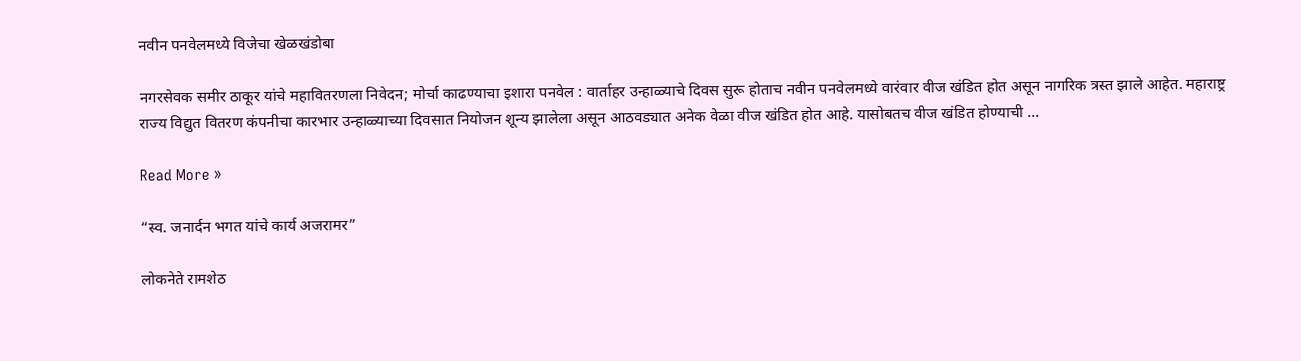नवीन पनवेलमध्ये विजेचा खेळखंडोबा

नगरसेवक समीर ठाकूर यांचे महावितरणला निवेदन; मोर्चा काढण्याचा इशारा पनवेल : वार्ताहर उन्हाळ्याचे दिवस सुरू होताच नवीन पनवेलमध्ये वारंवार वीज खंडित होत असून नागरिक त्रस्त झाले आहेत. महाराष्ट्र राज्य विद्युत वितरण कंपनीचा कारभार उन्हाळ्याच्या दिवसात नियोजन शून्य झालेला असून आठवड्यात अनेक वेळा वीज खंडित होत आहे. यासोबतच वीज खंडित होण्याची …

Read More »

“स्व. जनार्दन भगत यांचे कार्य अजरामर”

लोकनेते रामशेठ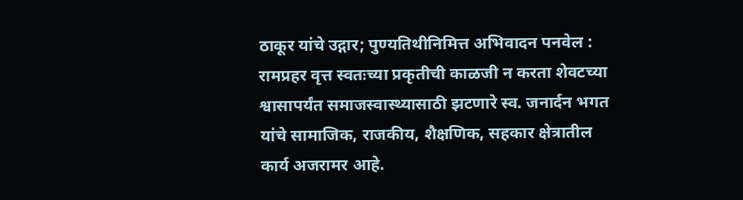ठाकूर यांचे उद्गार; पुण्यतिथीनिमित्त अभिवादन पनवेल : रामप्रहर वृत्त स्वतःच्या प्रकृतीची काळजी न करता शेवटच्या श्वासापर्यंत समाजस्वास्थ्यासाठी झटणारे स्व. जनार्दन भगत यांचे सामाजिक, राजकीय, शैक्षणिक, सहकार क्षेत्रातील कार्य अजरामर आहे.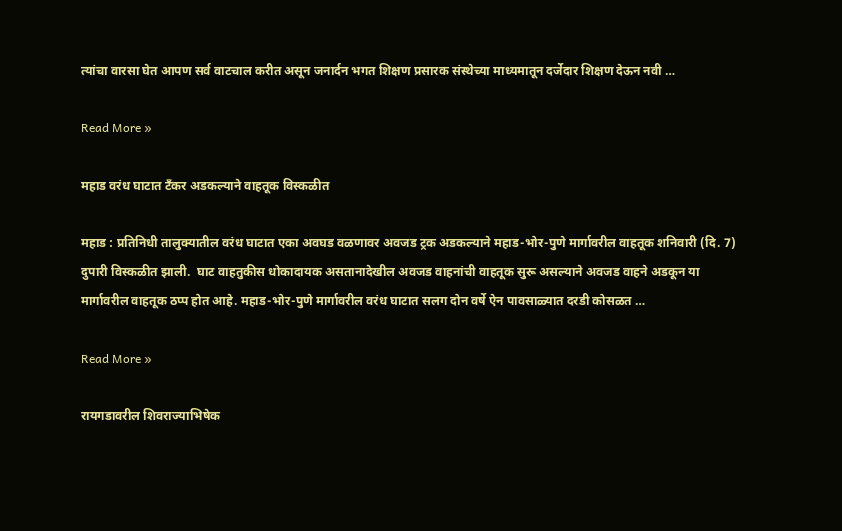त्यांचा वारसा घेत आपण सर्व वाटचाल करीत असून जनार्दन भगत शिक्षण प्रसारक संस्थेच्या माध्यमातून दर्जेदार शिक्षण देऊन नवी …

Read More »

महाड वरंध घाटात टँकर अडकल्याने वाहतूक विस्कळीत

महाड : प्रतिनिधी तालुक्यातील वरंध घाटात एका अवघड वळणावर अवजड ट्रक अडकल्याने महाड-भोर-पुणे मार्गावरील वाहतूक शनिवारी (दि. 7) दुपारी विस्कळीत झाली.  घाट वाहतुकीस धोकादायक असतानादेखील अवजड वाहनांची वाहतूक सुरू असल्याने अवजड वाहने अडकून या मार्गावरील वाहतूक ठप्प होत आहे. महाड-भोर-पुणे मार्गावरील वरंध घाटात सलग दोन वर्षे ऐन पावसाळ्यात दरडी कोसळत …

Read More »

रायगडावरील शिवराज्याभिषेक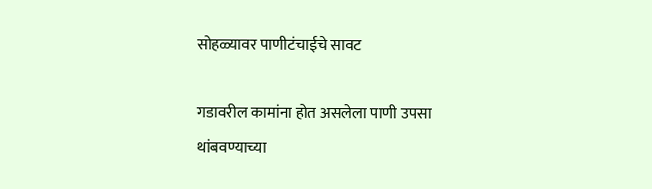सोहळ्यावर पाणीटंचाईचे सावट

गडावरील कामांना होत असलेला पाणी उपसा थांबवण्याच्या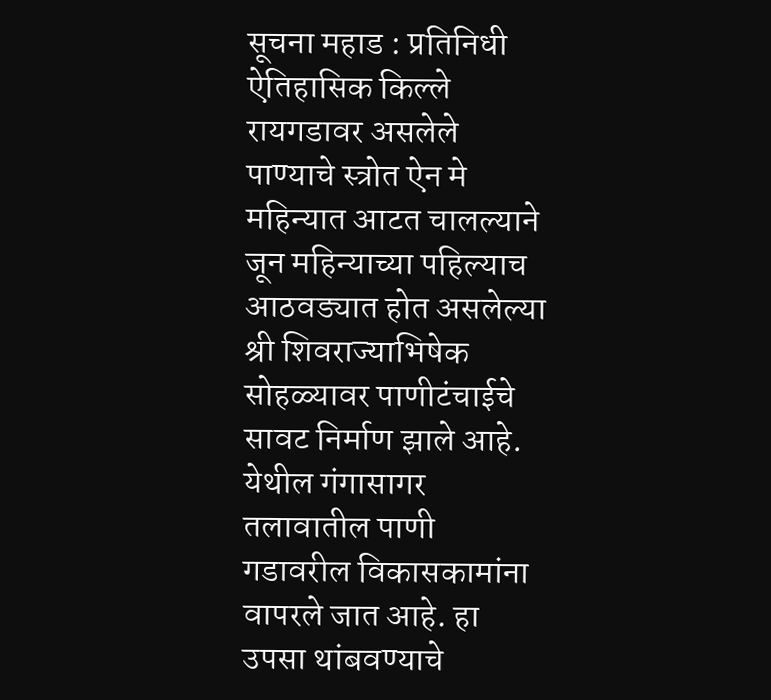सूचना महाड : प्रतिनिधी ऐतिहासिक किल्ले रायगडावर असलेले पाण्याचे स्त्रोत ऐन मे महिन्यात आटत चालल्याने जून महिन्याच्या पहिल्याच आठवड्यात होत असलेल्या श्री शिवराज्याभिषेक सोहळ्यावर पाणीटंचाईचे सावट निर्माण झाले आहे. येथील गंगासागर तलावातील पाणी गडावरील विकासकामांना वापरले जात आहे. हा उपसा थांबवण्याचे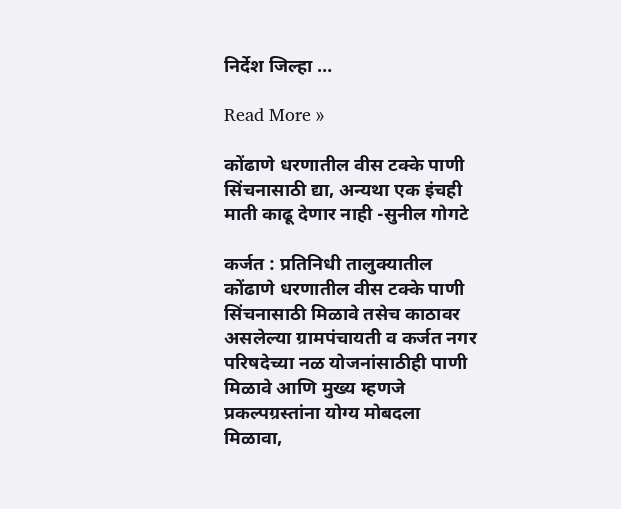निर्देश जिल्हा …

Read More »

कोंढाणे धरणातील वीस टक्के पाणी सिंचनासाठी द्या, अन्यथा एक इंचही माती काढू देणार नाही -सुनील गोगटे

कर्जत : प्रतिनिधी तालुक्यातील कोंढाणे धरणातील वीस टक्के पाणी सिंचनासाठी मिळावे तसेच काठावर असलेल्या ग्रामपंचायती व कर्जत नगर परिषदेच्या नळ योजनांसाठीही पाणी मिळावे आणि मुख्य म्हणजे प्रकल्पग्रस्तांना योग्य मोबदला मिळावा,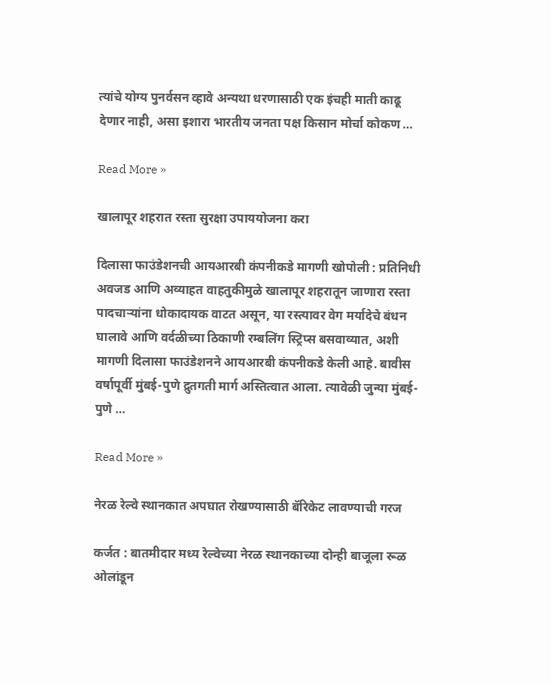त्यांचे योग्य पुनर्वसन व्हावे अन्यथा धरणासाठी एक इंचही माती काढू देणार नाही, असा इशारा भारतीय जनता पक्ष किसान मोर्चा कोकण …

Read More »

खालापूर शहरात रस्ता सुरक्षा उपाययोजना करा

दिलासा फाउंडेशनची आयआरबी कंपनीकडे मागणी खोपोली : प्रतिनिधी अवजड आणि अव्याहत वाहतुकीमुळे खालापूर शहरातून जाणारा रस्ता पादचार्‍यांना धोकादायक वाटत असून, या रस्त्यावर वेग मर्यादेचे बंधन घालावे आणि वर्दळीच्या ठिकाणी रम्बलिंग स्ट्रिप्स बसवाव्यात, अशी  मागणी दिलासा फाउंडेशनने आयआरबी कंपनीकडे केली आहे. बावीस वर्षापूर्वी मुंबई-पुणे द्रुतगती मार्ग अस्तित्वात आला. त्यावेळी जुन्या मुंबई-पुणे …

Read More »

नेरळ रेल्वे स्थानकात अपघात रोखण्यासाठी बॅरिकेट लावण्याची गरज

कर्जत : बातमीदार मध्य रेल्वेच्या नेरळ स्थानकाच्या दोन्ही बाजूला रूळ ओलांडून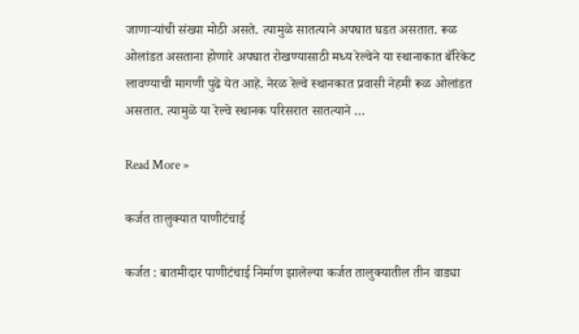जाणार्‍यांची संख्या मोठी असते. त्यामुळे सातत्याने अपघात घडत असतात. रूळ ओलांडत असताना होणारे अपघात रोखण्यासाठी मध्य रेल्वेने या स्थानाकात बॅरिकेट लावण्याची मागणी पुढे येत आहे. नेरळ रेल्वे स्थानकात प्रवासी नेहमी रूळ ओलांडत असतात. त्यामुळे या रेल्वे स्थानक परिसरात सातत्याने …

Read More »

कर्जत तालुक्यात पाणीटंचाई

कर्जत : बातमीदार पाणीटंचाई निर्माण झालेल्या कर्जत तालुक्यातील तीन वाड्या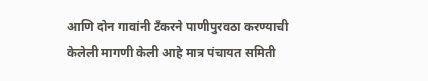आणि दोन गावांनी टँकरने पाणीपुरवठा करण्याची केलेली मागणी केली आहे मात्र पंचायत समिती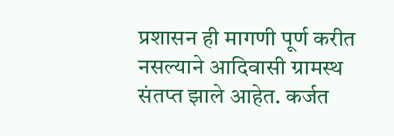प्रशासन ही मागणी पूर्ण करीत नसल्याने आदिवासी ग्रामस्थ संतप्त झाले आहेत. कर्जत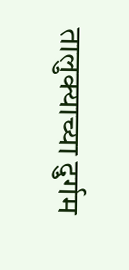तालुक्याच्या दुर्गम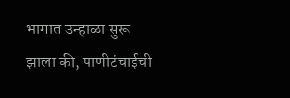भागात उन्हाळा सुरू झाला की, पाणीटंचाईची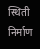स्थिती निर्माण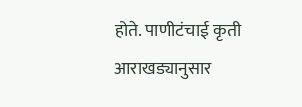होते. पाणीटंचाई कृती आराखड्यानुसार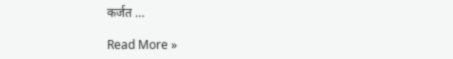कर्जत …

Read More »